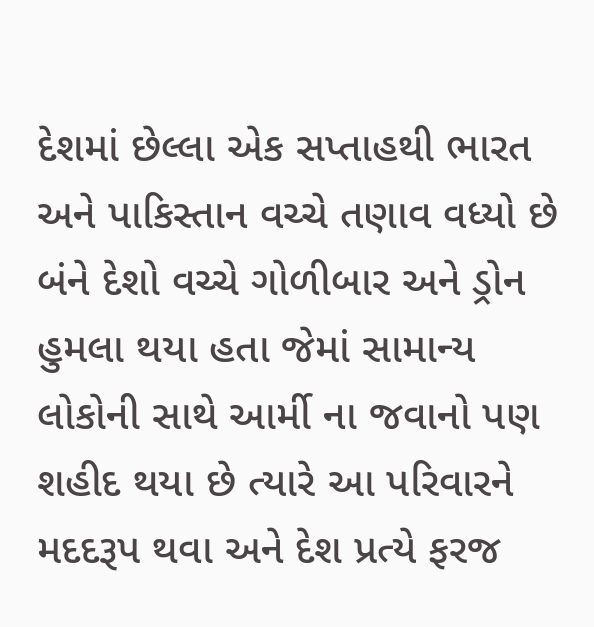દેશમાં છેલ્લા એક સપ્તાહથી ભારત અને પાકિસ્તાન વચ્ચે તણાવ વધ્યો છે બંને દેશો વચ્ચે ગોળીબાર અને ડ્રોન હુમલા થયા હતા જેમાં સામાન્ય લોકોની સાથે આર્મી ના જવાનો પણ શહીદ થયા છે ત્યારે આ પરિવારને મદદરૂપ થવા અને દેશ પ્રત્યે ફરજ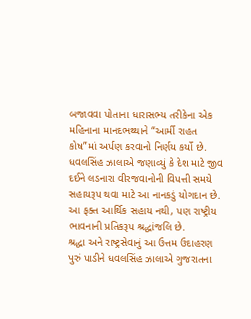બજાવવા પોતાના ધારાસભ્ય તરીકેના એક મહિનાના માનદભથ્થાને “આર્મી રાહત કોષ”માં અર્પણ કરવાનો નિર્ણય કર્યો છે.
ધવલસિંહ ઝાલાએ જણાવ્યું કે દેશ માટે જીવ દઈને લડનારા વીરજવાનોની વિપત્તી સમયે સહાયરૂપ થવા માટે આ નાનકડું યોગદાન છે. આ ફક્ત આર્થિક સહાય નથી, પણ રાષ્ટ્રીય ભાવનાની પ્રતિકરૂપ શ્રદ્ધાંજલિ છે.
શ્રદ્ધા અને રાષ્ટ્રસેવાનું આ ઉત્તમ ઉદાહરણ પુરું પાડીને ધવલસિંહ ઝાલાએ ગુજરાતના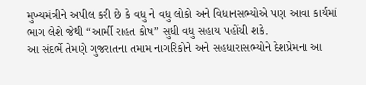મુખ્યમંત્રીને અપીલ કરી છે કે વધુ ને વધુ લોકો અને વિધાનસભ્યોએ પણ આવા કાર્યમાં ભાગ લેશે જેથી “આર્મી રાહત કોષ” સુધી વધુ સહાય પહોંચી શકે.
આ સંદર્ભે તેમણે ગુજરાતના તમામ નાગરિકોને અને સહધારાસભ્યોને દેશપ્રેમના આ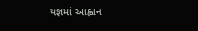યજ્ઞમાં આહ્વાન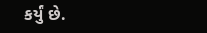કર્યું છે.